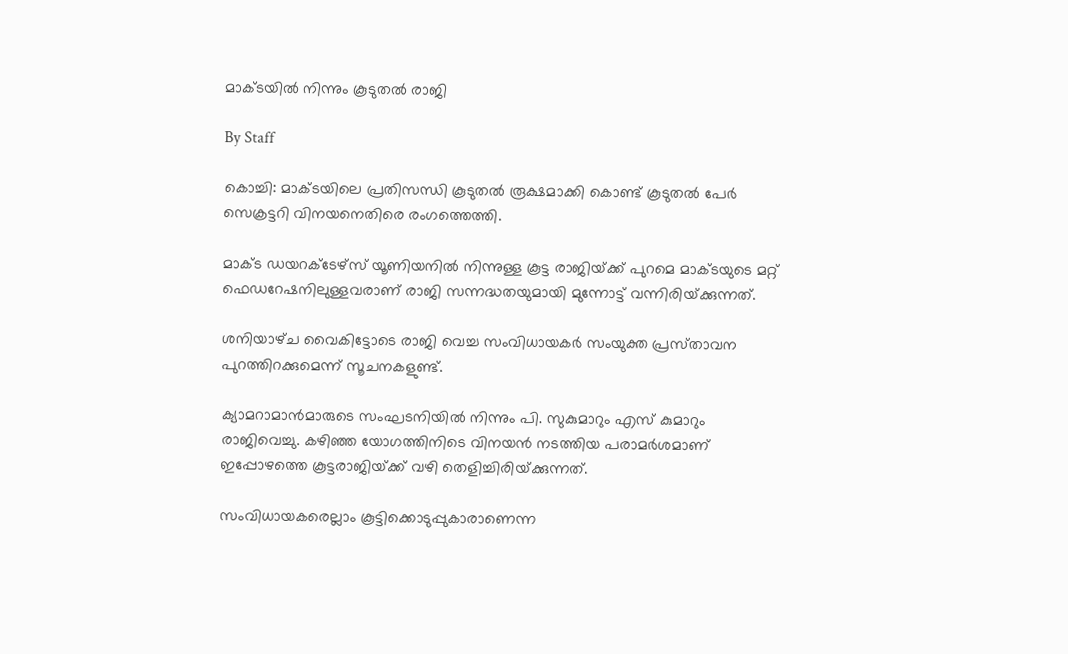മാക്ടയില്‍ നിന്നും കൂടുതല്‍ രാജി

By Staff

കൊച്ചി: മാക്ടയിലെ പ്രതിസന്ധി കൂടുതല്‍ രൂക്ഷമാക്കി കൊണ്ട്‌ കൂടുതല്‍ പേര്‍ സെക്രട്ടറി വിനയനെതിരെ രംഗത്തെത്തി.

മാക്ട ഡയറക്ടേഴ്‌സ്‌ യൂണിയനില്‍ നിന്നുള്ള കൂട്ട രാജിയ്‌ക്ക്‌ പുറമെ മാക്ടയുടെ മറ്റ്‌ ഫെഡറേഷനിലുള്ളവരാണ്‌ രാജി സന്നദ്ധതയുമായി മുന്നോട്ട്‌ വന്നിരിയ്‌ക്കുന്നത്‌.

ശനിയാഴ്‌ച വൈകിട്ടോടെ രാജി വെച്ച സംവിധായകര്‍ സംയുക്ത പ്രസ്‌താവന പുറത്തിറക്കുമെന്ന്‌ സൂചനകളുണ്ട്‌.

ക്യാമറാമാന്‍മാരുടെ സംഘടനിയില്‍ നിന്നും പി. സുകുമാറും എസ്‌ കുമാറും രാജിവെച്ചു. കഴിഞ്ഞ യോഗത്തിനിടെ വിനയന്‍ നടത്തിയ പരാമര്‍ശമാണ്‌ ഇപ്പോഴത്തെ കൂട്ടരാജിയ്‌ക്ക്‌ വഴി തെളിച്ചിരിയ്‌ക്കുന്നത്‌.

സംവിധായകരെല്ലാം കൂട്ടിക്കൊടുപ്പുകാരാണെന്ന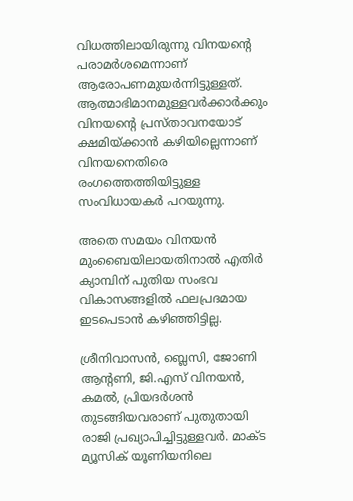വിധത്തിലായിരുന്നു വിനയന്റെ പരാമര്‍ശമെന്നാണ്‌ ആരോപണമുയര്‍ന്നിട്ടുള്ളത്‌. ആത്മാഭിമാനമുള്ളവര്‍ക്കാര്‍ക്കും വിനയന്റെ പ്രസ്‌താവനയോട്‌ ക്ഷമിയ്‌ക്കാന്‍ കഴിയില്ലെന്നാണ്‌ വിനയനെതിരെ രംഗത്തെത്തിയിട്ടുള്ള സംവിധായകര്‍ പറയുന്നു.

അതെ സമയം വിനയന്‍ മുംബൈയിലായതിനാല്‍ എതിര്‍ ക്യാമ്പിന്‌ പുതിയ സംഭവ വികാസങ്ങളില്‍ ഫലപ്രദമായ ഇടപെടാന്‍ കഴിഞ്ഞിട്ടില്ല.

ശ്രീനിവാസന്‍, ബ്ലെസി, ജോണി ആന്റണി, ജി.എസ്‌ വിനയന്‍, കമല്‍, പ്രിയദര്‍ശന്‍ തുടങ്ങിയവരാണ്‌ പുതുതായി രാജി പ്രഖ്യാപിച്ചിട്ടുള്ളവര്‍. മാക്ട മ്യൂസിക്‌ യൂണിയനിലെ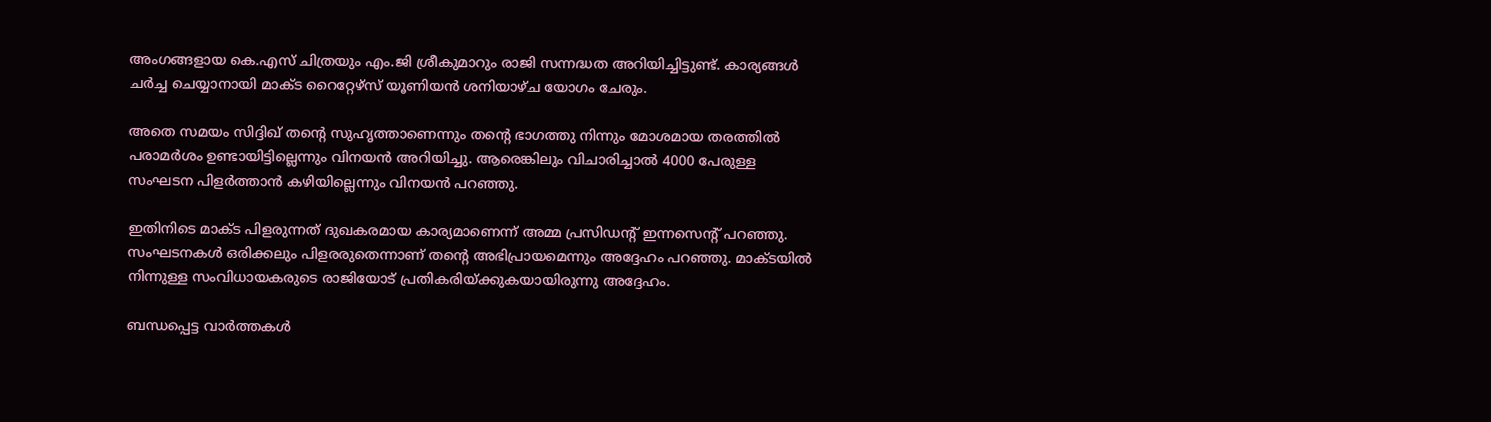അംഗങ്ങളായ കെ.എസ്‌ ചിത്രയും എം.ജി ശ്രീകുമാറും രാജി സന്നദ്ധത അറിയിച്ചിട്ടുണ്ട്‌. കാര്യങ്ങള്‍ ചര്‍ച്ച ചെയ്യാനായി മാക്ട റൈറ്റേഴ്‌സ്‌ യൂണിയന്‍ ശനിയാഴ്‌ച യോഗം ചേരും.

അതെ സമയം സിദ്ദിഖ്‌ തന്റെ സുഹൃത്താണെന്നും തന്റെ ഭാഗത്തു നിന്നും മോശമായ തരത്തില്‍ പരാമര്‍ശം ഉണ്ടായിട്ടില്ലെന്നും വിനയന്‍ അറിയിച്ചു. ആരെങ്കിലും വിചാരിച്ചാല്‍ 4000 പേരുള്ള സംഘടന പിളര്‍ത്താന്‍ കഴിയില്ലെന്നും വിനയന്‍ പറഞ്ഞു.

ഇതിനിടെ മാക്ട പിളരുന്നത്‌ ദുഖകരമായ കാര്യമാണെന്ന്‌ അമ്മ പ്രസിഡന്റ്‌ ഇന്നസെന്റ്‌ പറഞ്ഞു. സംഘടനകള്‍ ഒരിക്കലും പിളരരുതെന്നാണ്‌ തന്റെ അഭിപ്രായമെന്നും അദ്ദേഹം പറഞ്ഞു. മാക്ടയില്‍ നിന്നുള്ള സംവിധായകരുടെ രാജിയോട്‌ പ്രതികരിയ്‌ക്കുകയായിരുന്നു അദ്ദേഹം.

ബന്ധപ്പെട്ട വാര്‍ത്തകള്‍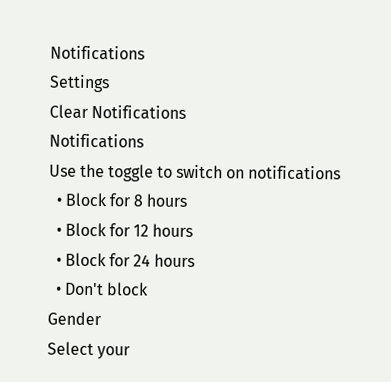Notifications
Settings
Clear Notifications
Notifications
Use the toggle to switch on notifications
  • Block for 8 hours
  • Block for 12 hours
  • Block for 24 hours
  • Don't block
Gender
Select your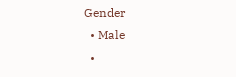Gender
  • Male
  •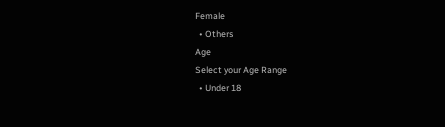Female
  • Others
Age
Select your Age Range
  • Under 18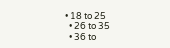• 18 to 25
  • 26 to 35
  • 36 to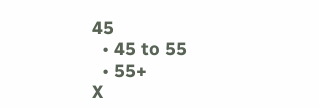45
  • 45 to 55
  • 55+
X